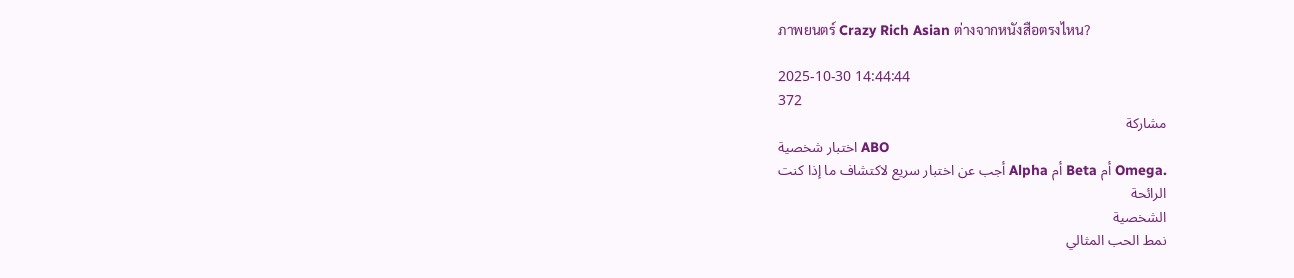ภาพยนตร์ Crazy Rich Asian ต่างจากหนังสือตรงไหน?

2025-10-30 14:44:44
372
مشاركة
اختبار شخصية ABO
أجب عن اختبار سريع لاكتشاف ما إذا كنت Alpha أم Beta أم Omega.
الرائحة
الشخصية
نمط الحب المثالي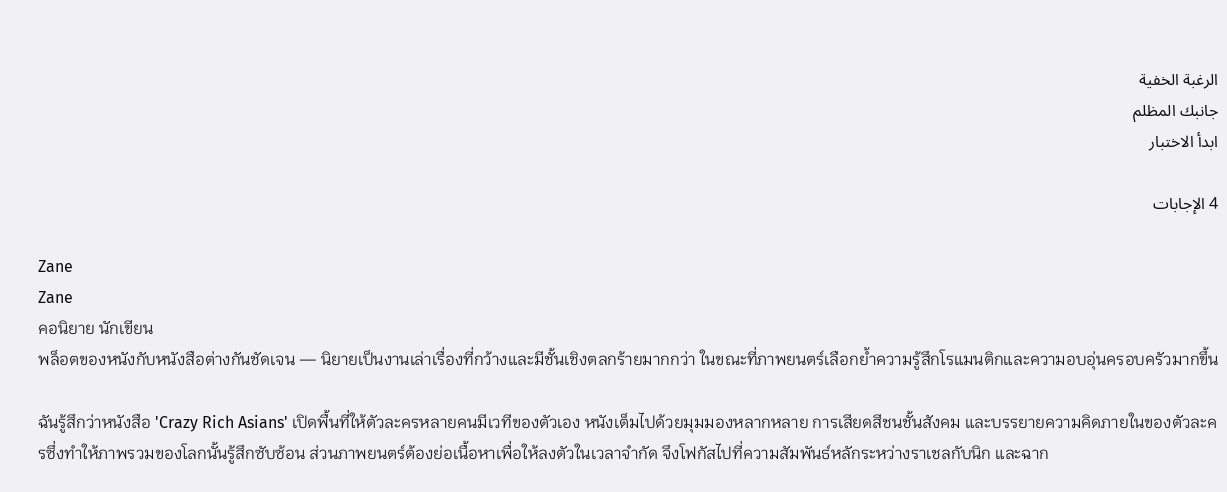الرغبة الخفية
جانبك المظلم
ابدأ الاختبار

4 الإجابات

Zane
Zane
คอนิยาย นักเขียน
พล็อตของหนังกับหนังสือต่างกันชัดเจน — นิยายเป็นงานเล่าเรื่องที่กว้างและมีชั้นเชิงตลกร้ายมากกว่า ในขณะที่ภาพยนตร์เลือกย้ำความรู้สึกโรแมนติกและความอบอุ่นครอบครัวมากขึ้น

ฉันรู้สึกว่าหนังสือ 'Crazy Rich Asians' เปิดพื้นที่ให้ตัวละครหลายคนมีเวทีของตัวเอง หนังเต็มไปด้วยมุมมองหลากหลาย การเสียดสีชนชั้นสังคม และบรรยายความคิดภายในของตัวละครซึ่งทำให้ภาพรวมของโลกนั้นรู้สึกซับซ้อน ส่วนภาพยนตร์ต้องย่อเนื้อหาเพื่อให้ลงตัวในเวลาจำกัด จึงโฟกัสไปที่ความสัมพันธ์หลักระหว่างราเชลกับนิก และฉาก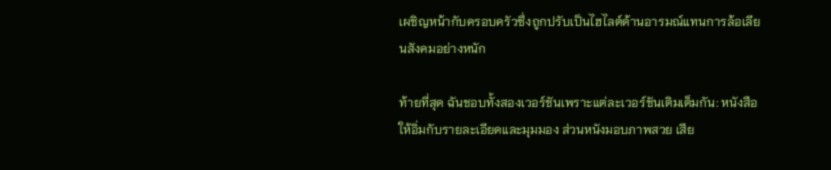เผชิญหน้ากับครอบครัวซึ่งถูกปรับเป็นไฮไลต์ด้านอารมณ์แทนการล้อเลียนสังคมอย่างหนัก

ท้ายที่สุด ฉันชอบทั้งสองเวอร์ชันเพราะแต่ละเวอร์ชันเติมเต็มกัน: หนังสือให้อิ่มกับรายละเอียดและมุมมอง ส่วนหนังมอบภาพสวย เสีย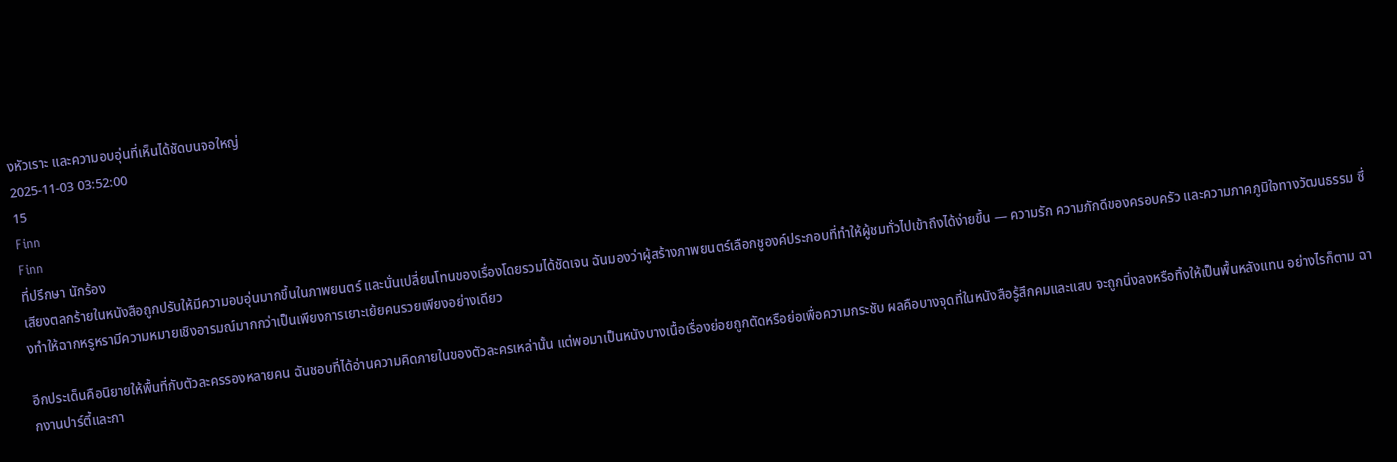งหัวเราะ และความอบอุ่นที่เห็นได้ชัดบนจอใหญ่
2025-11-03 03:52:00
15
Finn
Finn
ที่ปรึกษา นักร้อง
เสียงตลกร้ายในหนังสือถูกปรับให้มีความอบอุ่นมากขึ้นในภาพยนตร์ และนั่นเปลี่ยนโทนของเรื่องโดยรวมได้ชัดเจน ฉันมองว่าผู้สร้างภาพยนตร์เลือกชูองค์ประกอบที่ทำให้ผู้ชมทั่วไปเข้าถึงได้ง่ายขึ้น — ความรัก ความภักดีของครอบครัว และความภาคภูมิใจทางวัฒนธรรม ซึ่งทำให้ฉากหรูหรามีความหมายเชิงอารมณ์มากกว่าเป็นเพียงการเยาะเย้ยคนรวยเพียงอย่างเดียว

อีกประเด็นคือนิยายให้พื้นที่กับตัวละครรองหลายคน ฉันชอบที่ได้อ่านความคิดภายในของตัวละครเหล่านั้น แต่พอมาเป็นหนังบางเนื้อเรื่องย่อยถูกตัดหรือย่อเพื่อความกระชับ ผลคือบางจุดที่ในหนังสือรู้สึกคมและแสบ จะถูกนิ่งลงหรือทิ้งให้เป็นพื้นหลังแทน อย่างไรก็ตาม ฉากงานปาร์ตี้และกา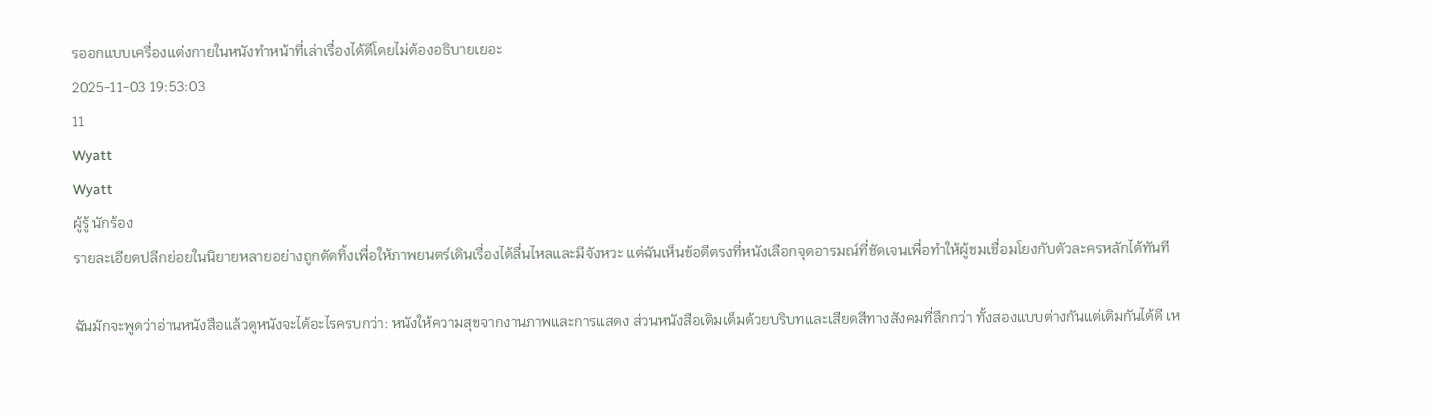รออกแบบเครื่องแต่งกายในหนังทำหน้าที่เล่าเรื่องได้ดีโดยไม่ต้องอธิบายเยอะ
2025-11-03 19:53:03
11
Wyatt
Wyatt
ผู้รู้ นักร้อง
รายละเอียดปลีกย่อยในนิยายหลายอย่างถูกตัดทิ้งเพื่อให้ภาพยนตร์เดินเรื่องได้ลื่นไหลและมีจังหวะ แต่ฉันเห็นข้อดีตรงที่หนังเลือกจุดอารมณ์ที่ชัดเจนเพื่อทำให้ผู้ชมเชื่อมโยงกับตัวละครหลักได้ทันที

ฉันมักจะพูดว่าอ่านหนังสือแล้วดูหนังจะได้อะไรครบกว่า: หนังให้ความสุขจากงานภาพและการแสดง ส่วนหนังสือเติมเต็มด้วยบริบทและเสียดสีทางสังคมที่ลึกกว่า ทั้งสองแบบต่างกันแต่เติมกันได้ดี เห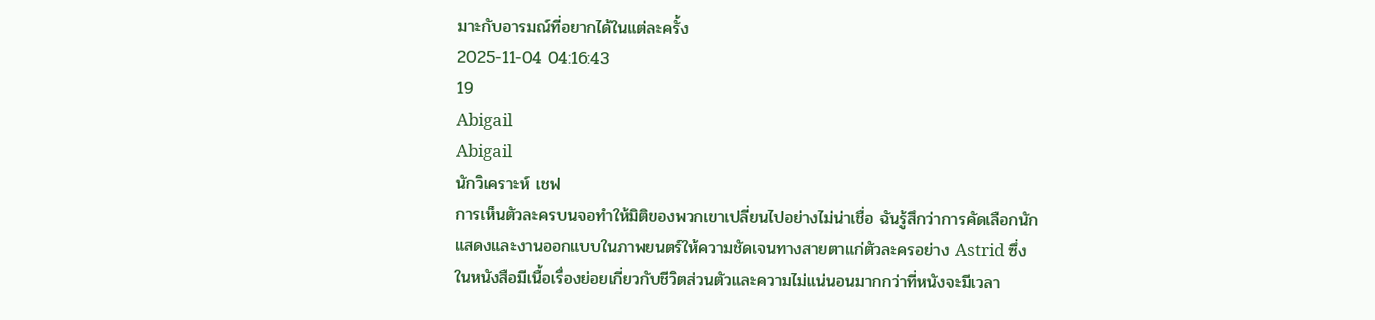มาะกับอารมณ์ที่อยากได้ในแต่ละครั้ง
2025-11-04 04:16:43
19
Abigail
Abigail
นักวิเคราะห์ เชฟ
การเห็นตัวละครบนจอทำให้มิติของพวกเขาเปลี่ยนไปอย่างไม่น่าเชื่อ ฉันรู้สึกว่าการคัดเลือกนักแสดงและงานออกแบบในภาพยนตร์ให้ความชัดเจนทางสายตาแก่ตัวละครอย่าง Astrid ซึ่งในหนังสือมีเนื้อเรื่องย่อยเกี่ยวกับชีวิตส่วนตัวและความไม่แน่นอนมากกว่าที่หนังจะมีเวลา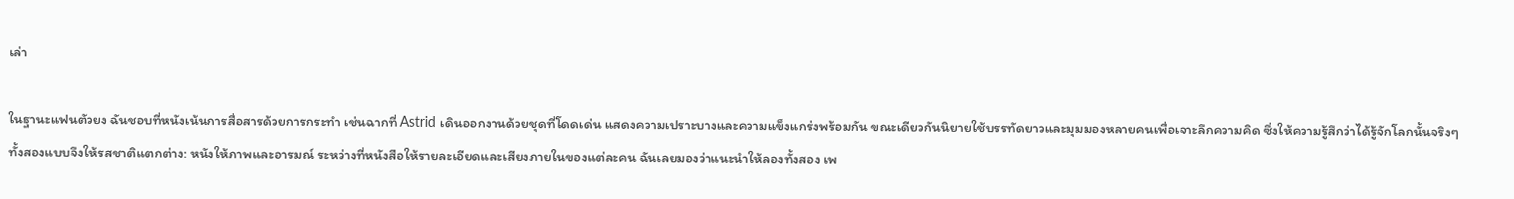เล่า

ในฐานะแฟนตัวยง ฉันชอบที่หนังเน้นการสื่อสารด้วยการกระทำ เช่นฉากที่ Astrid เดินออกงานด้วยชุดที่โดดเด่น แสดงความเปราะบางและความแข็งแกร่งพร้อมกัน ขณะเดียวกันนิยายใช้บรรทัดยาวและมุมมองหลายคนเพื่อเจาะลึกความคิด ซึ่งให้ความรู้สึกว่าได้รู้จักโลกนั้นจริงๆ ทั้งสองแบบจึงให้รสชาติแตกต่าง: หนังให้ภาพและอารมณ์ ระหว่างที่หนังสือให้รายละเอียดและเสียงภายในของแต่ละคน ฉันเลยมองว่าแนะนำให้ลองทั้งสอง เพ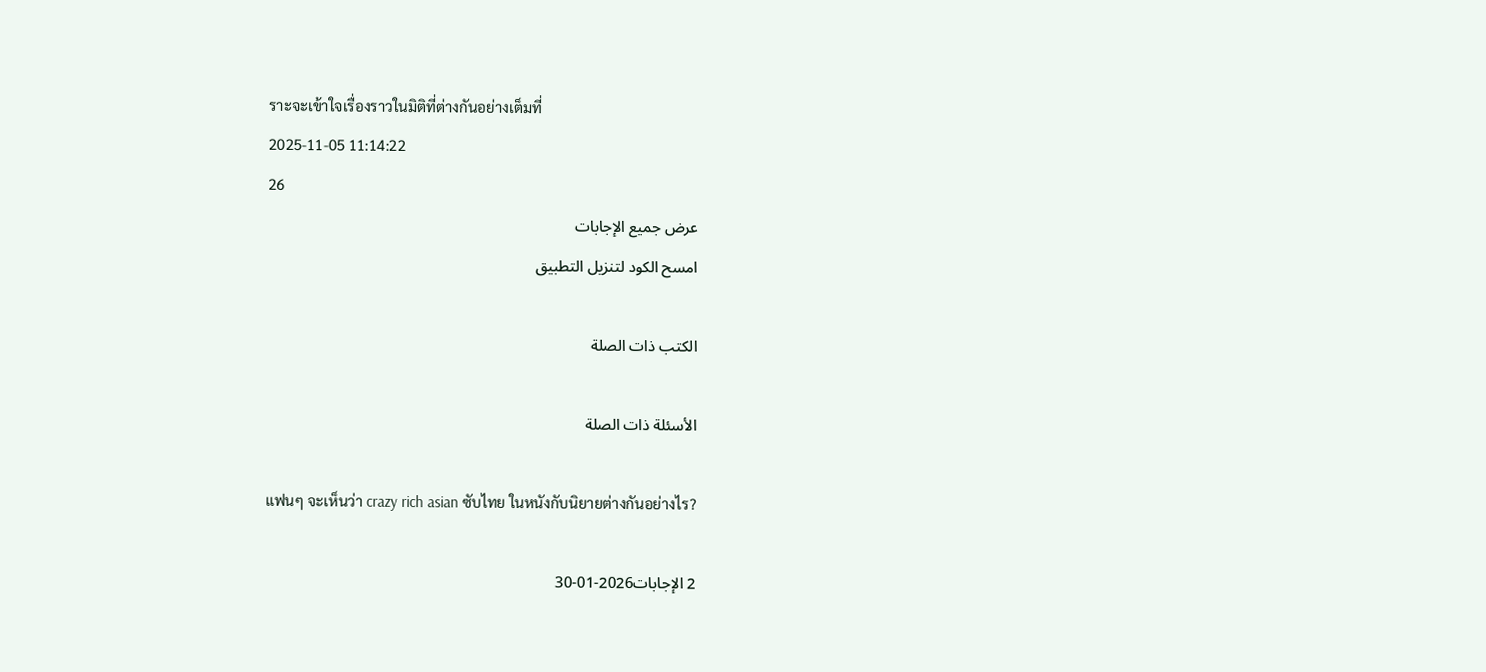ราะจะเข้าใจเรื่องราวในมิติที่ต่างกันอย่างเต็มที่
2025-11-05 11:14:22
26
عرض جميع الإجابات
امسح الكود لتنزيل التطبيق

الكتب ذات الصلة

الأسئلة ذات الصلة

แฟนๆ จะเห็นว่า crazy rich asian ซับไทย ในหนังกับนิยายต่างกันอย่างไร?

2 الإجابات2026-01-30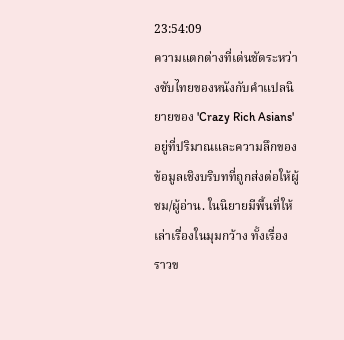23:54:09
ความแตกต่างที่เด่นชัดระหว่างซับไทยของหนังกับคำแปลนิยายของ 'Crazy Rich Asians' อยู่ที่ปริมาณและความลึกของข้อมูลเชิงบริบทที่ถูกส่งต่อให้ผู้ชม/ผู้อ่าน. ในนิยายมีพื้นที่ให้เล่าเรื่องในมุมกว้าง ทั้งเรื่องราวข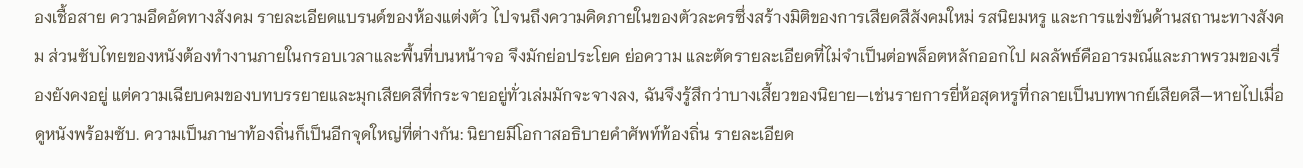องเชื้อสาย ความอึดอัดทางสังคม รายละเอียดแบรนด์ของห้องแต่งตัว ไปจนถึงความคิดภายในของตัวละครซึ่งสร้างมิติของการเสียดสีสังคมใหม่ รสนิยมหรู และการแข่งขันด้านสถานะทางสังคม ส่วนซับไทยของหนังต้องทำงานภายในกรอบเวลาและพื้นที่บนหน้าจอ จึงมักย่อประโยค ย่อความ และตัดรายละเอียดที่ไม่จำเป็นต่อพล็อตหลักออกไป ผลลัพธ์คืออารมณ์และภาพรวมของเรื่องยังคงอยู่ แต่ความเฉียบคมของบทบรรยายและมุกเสียดสีที่กระจายอยู่ทั่วเล่มมักจะจางลง, ฉันจึงรู้สึกว่าบางเสี้ยวของนิยาย—เช่นรายการยี่ห้อสุดหรูที่กลายเป็นบทพากย์เสียดสี—หายไปเมื่อดูหนังพร้อมซับ. ความเป็นภาษาท้องถิ่นก็เป็นอีกจุดใหญ่ที่ต่างกัน: นิยายมีโอกาสอธิบายคำศัพท์ท้องถิ่น รายละเอียด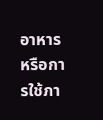อาหาร หรือการใช้ภา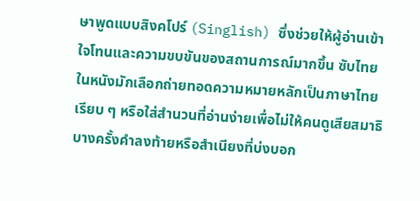ษาพูดแบบสิงคโปร์ (Singlish) ซึ่งช่วยให้ผู้อ่านเข้าใจโทนและความขบขันของสถานการณ์มากขึ้น ซับไทยในหนังมักเลือกถ่ายทอดความหมายหลักเป็นภาษาไทยเรียบ ๆ หรือใส่สำนวนที่อ่านง่ายเพื่อไม่ให้คนดูเสียสมาธิ บางครั้งคำลงท้ายหรือสำเนียงที่บ่งบอก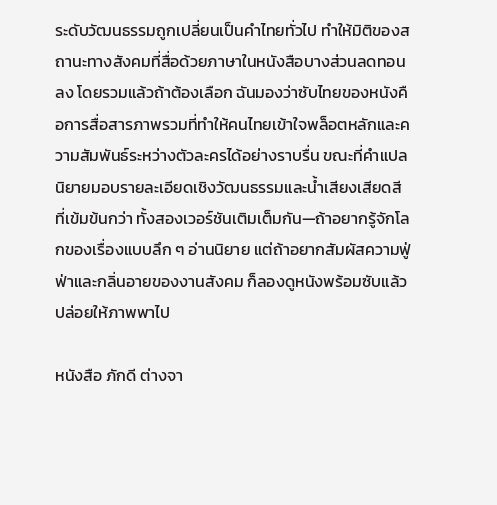ระดับวัฒนธรรมถูกเปลี่ยนเป็นคำไทยทั่วไป ทำให้มิติของสถานะทางสังคมที่สื่อด้วยภาษาในหนังสือบางส่วนลดทอนลง โดยรวมแล้วถ้าต้องเลือก ฉันมองว่าซับไทยของหนังคือการสื่อสารภาพรวมที่ทำให้คนไทยเข้าใจพล็อตหลักและความสัมพันธ์ระหว่างตัวละครได้อย่างราบรื่น ขณะที่คำแปลนิยายมอบรายละเอียดเชิงวัฒนธรรมและน้ำเสียงเสียดสีที่เข้มข้นกว่า ทั้งสองเวอร์ชันเติมเต็มกัน—ถ้าอยากรู้จักโลกของเรื่องแบบลึก ๆ อ่านนิยาย แต่ถ้าอยากสัมผัสความฟู่ฟ่าและกลิ่นอายของงานสังคม ก็ลองดูหนังพร้อมซับแล้วปล่อยให้ภาพพาไป

หนังสือ ภักดี ต่างจา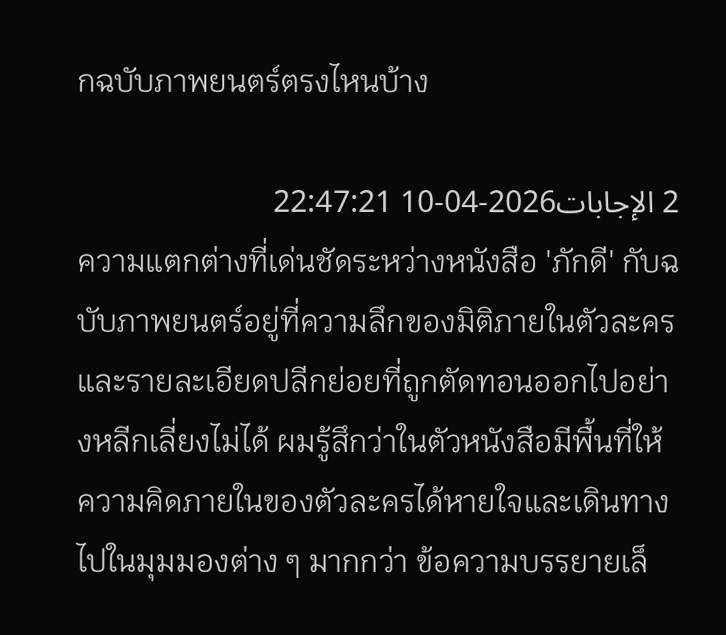กฉบับภาพยนตร์ตรงไหนบ้าง

2 الإجابات2026-04-10 22:47:21
ความแตกต่างที่เด่นชัดระหว่างหนังสือ 'ภักดี' กับฉบับภาพยนตร์อยู่ที่ความลึกของมิติภายในตัวละครและรายละเอียดปลีกย่อยที่ถูกตัดทอนออกไปอย่างหลีกเลี่ยงไม่ได้ ผมรู้สึกว่าในตัวหนังสือมีพื้นที่ให้ความคิดภายในของตัวละครได้หายใจและเดินทางไปในมุมมองต่าง ๆ มากกว่า ข้อความบรรยายเล็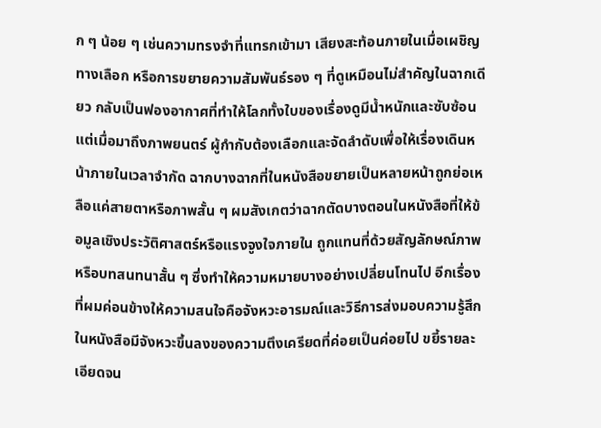ก ๆ น้อย ๆ เช่นความทรงจำที่แทรกเข้ามา เสียงสะท้อนภายในเมื่อเผชิญทางเลือก หรือการขยายความสัมพันธ์รอง ๆ ที่ดูเหมือนไม่สำคัญในฉากเดียว กลับเป็นฟองอากาศที่ทำให้โลกทั้งใบของเรื่องดูมีน้ำหนักและซับซ้อน แต่เมื่อมาถึงภาพยนตร์ ผู้กำกับต้องเลือกและจัดลำดับเพื่อให้เรื่องเดินหน้าภายในเวลาจำกัด ฉากบางฉากที่ในหนังสือขยายเป็นหลายหน้าถูกย่อเหลือแค่สายตาหรือภาพสั้น ๆ ผมสังเกตว่าฉากตัดบางตอนในหนังสือที่ให้ข้อมูลเชิงประวัติศาสตร์หรือแรงจูงใจภายใน ถูกแทนที่ด้วยสัญลักษณ์ภาพหรือบทสนทนาสั้น ๆ ซึ่งทำให้ความหมายบางอย่างเปลี่ยนโทนไป อีกเรื่องที่ผมค่อนข้างให้ความสนใจคือจังหวะอารมณ์และวิธีการส่งมอบความรู้สึก ในหนังสือมีจังหวะขึ้นลงของความตึงเครียดที่ค่อยเป็นค่อยไป ขยี้รายละเอียดจน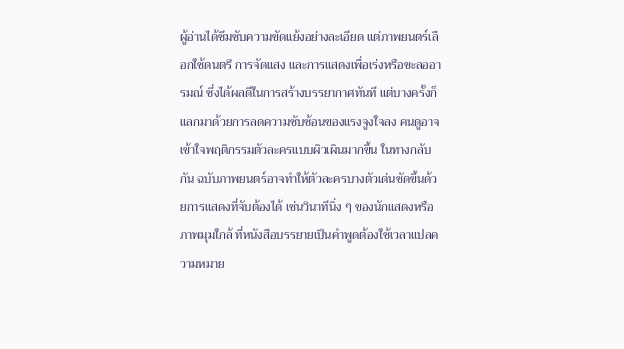ผู้อ่านได้ซึมซับความขัดแย้งอย่างละเอียด แต่ภาพยนตร์เลือกใช้ดนตรี การจัดแสง และการแสดงเพื่อเร่งหรือชะลออารมณ์ ซึ่งได้ผลดีในการสร้างบรรยากาศทันที แต่บางครั้งก็แลกมาด้วยการลดความซับซ้อนของแรงจูงใจลง คนดูอาจเข้าใจพฤติกรรมตัวละครแบบผิวเผินมากขึ้น ในทางกลับกัน ฉบับภาพยนตร์อาจทำให้ตัวละครบางตัวเด่นชัดขึ้นด้วยการแสดงที่จับต้องได้ เช่นวินาทีนิ่ง ๆ ของนักแสดงหรือภาพมุมใกล้ ที่หนังสือบรรยายเป็นคำพูดต้องใช้เวลาแปลความหมาย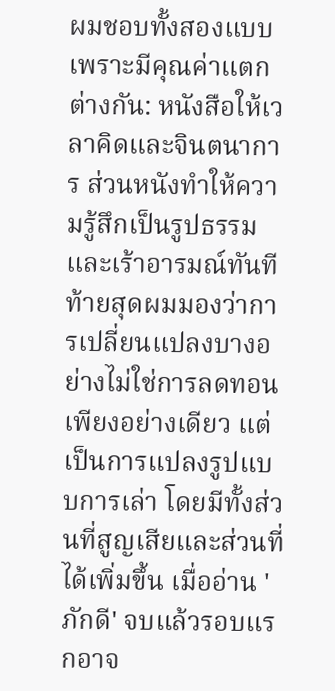ผมชอบทั้งสองแบบเพราะมีคุณค่าแตกต่างกัน: หนังสือให้เวลาคิดและจินตนาการ ส่วนหนังทำให้ความรู้สึกเป็นรูปธรรมและเร้าอารมณ์ทันที ท้ายสุดผมมองว่าการเปลี่ยนแปลงบางอย่างไม่ใช่การลดทอนเพียงอย่างเดียว แต่เป็นการแปลงรูปแบบการเล่า โดยมีทั้งส่วนที่สูญเสียและส่วนที่ได้เพิ่มขึ้น เมื่ออ่าน 'ภักดี' จบแล้วรอบแรกอาจ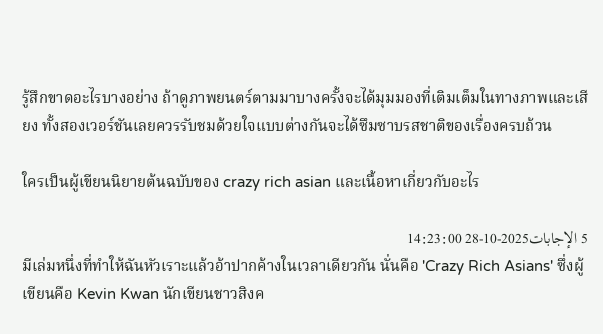รู้สึกขาดอะไรบางอย่าง ถ้าดูภาพยนตร์ตามมาบางครั้งจะได้มุมมองที่เติมเต็มในทางภาพและเสียง ทั้งสองเวอร์ชันเลยควรรับชมด้วยใจแบบต่างกันจะได้ซึมซาบรสชาติของเรื่องครบถ้วน

ใครเป็นผู้เขียนนิยายต้นฉบับของ crazy rich asian และเนื้อหาเกี่ยวกับอะไร

5 الإجابات2025-10-28 14:23:00
มีเล่มหนึ่งที่ทำให้ฉันหัวเราะแล้วอ้าปากค้างในเวลาเดียวกัน นั่นคือ 'Crazy Rich Asians' ซึ่งผู้เขียนคือ Kevin Kwan นักเขียนชาวสิงค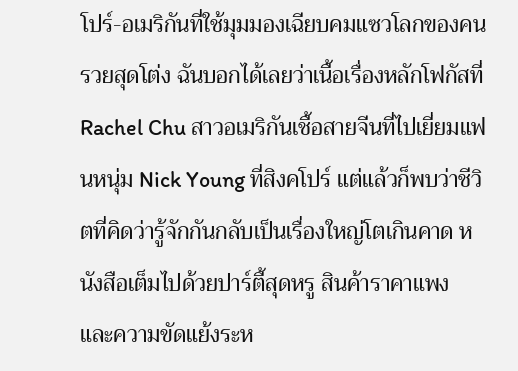โปร์-อเมริกันที่ใช้มุมมองเฉียบคมแซวโลกของคนรวยสุดโต่ง ฉันบอกได้เลยว่าเนื้อเรื่องหลักโฟกัสที่ Rachel Chu สาวอเมริกันเชื้อสายจีนที่ไปเยี่ยมแฟนหนุ่ม Nick Young ที่สิงคโปร์ แต่แล้วก็พบว่าชีวิตที่คิดว่ารู้จักกันกลับเป็นเรื่องใหญ่โตเกินคาด หนังสือเต็มไปด้วยปาร์ตี้สุดหรู สินค้าราคาแพง และความขัดแย้งระห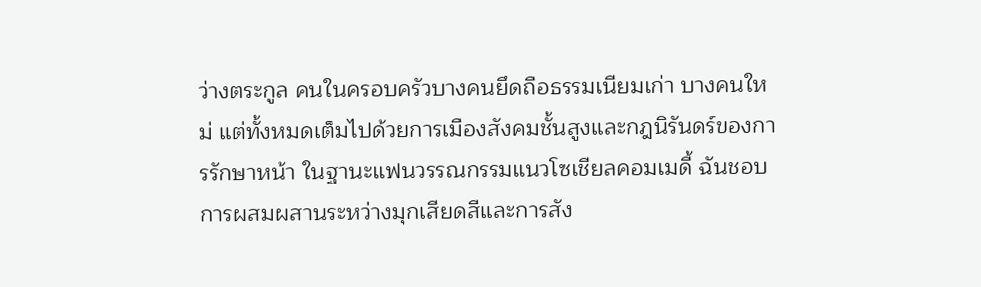ว่างตระกูล คนในครอบครัวบางคนยึดถือธรรมเนียมเก่า บางคนใหม่ แต่ทั้งหมดเต็มไปด้วยการเมืองสังคมชั้นสูงและกฎนิรันดร์ของการรักษาหน้า ในฐานะแฟนวรรณกรรมแนวโซเชียลคอมเมดี้ ฉันชอบการผสมผสานระหว่างมุกเสียดสีและการสัง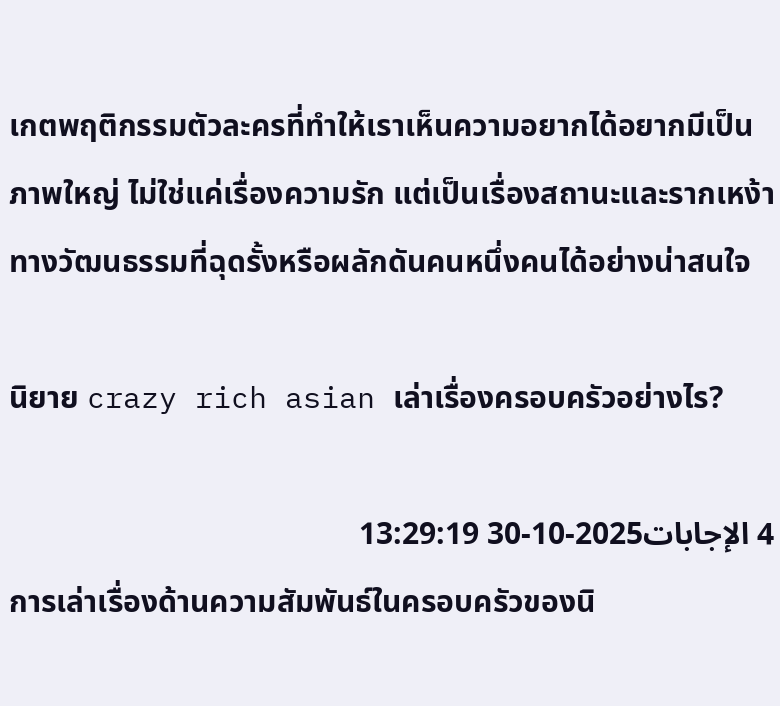เกตพฤติกรรมตัวละครที่ทำให้เราเห็นความอยากได้อยากมีเป็นภาพใหญ่ ไม่ใช่แค่เรื่องความรัก แต่เป็นเรื่องสถานะและรากเหง้าทางวัฒนธรรมที่ฉุดรั้งหรือผลักดันคนหนึ่งคนได้อย่างน่าสนใจ

นิยาย crazy rich asian เล่าเรื่องครอบครัวอย่างไร?

4 الإجابات2025-10-30 13:29:19
การเล่าเรื่องด้านความสัมพันธ์ในครอบครัวของนิ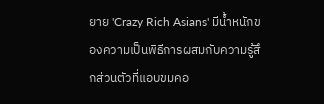ยาย 'Crazy Rich Asians' มีน้ำหนักของความเป็นพิธีการผสมกับความรู้สึกส่วนตัวที่แอบขมคอ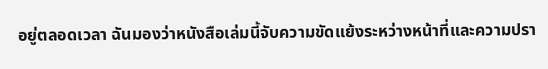อยู่ตลอดเวลา ฉันมองว่าหนังสือเล่มนี้จับความขัดแย้งระหว่างหน้าที่และความปรา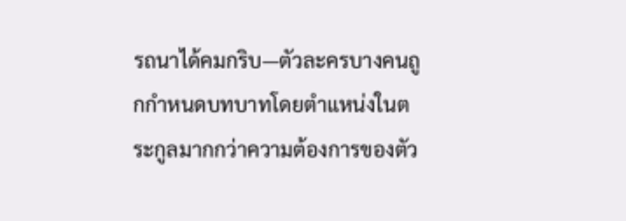รถนาได้คมกริบ—ตัวละครบางคนถูกกำหนดบทบาทโดยตำแหน่งในตระกูลมากกว่าความต้องการของตัว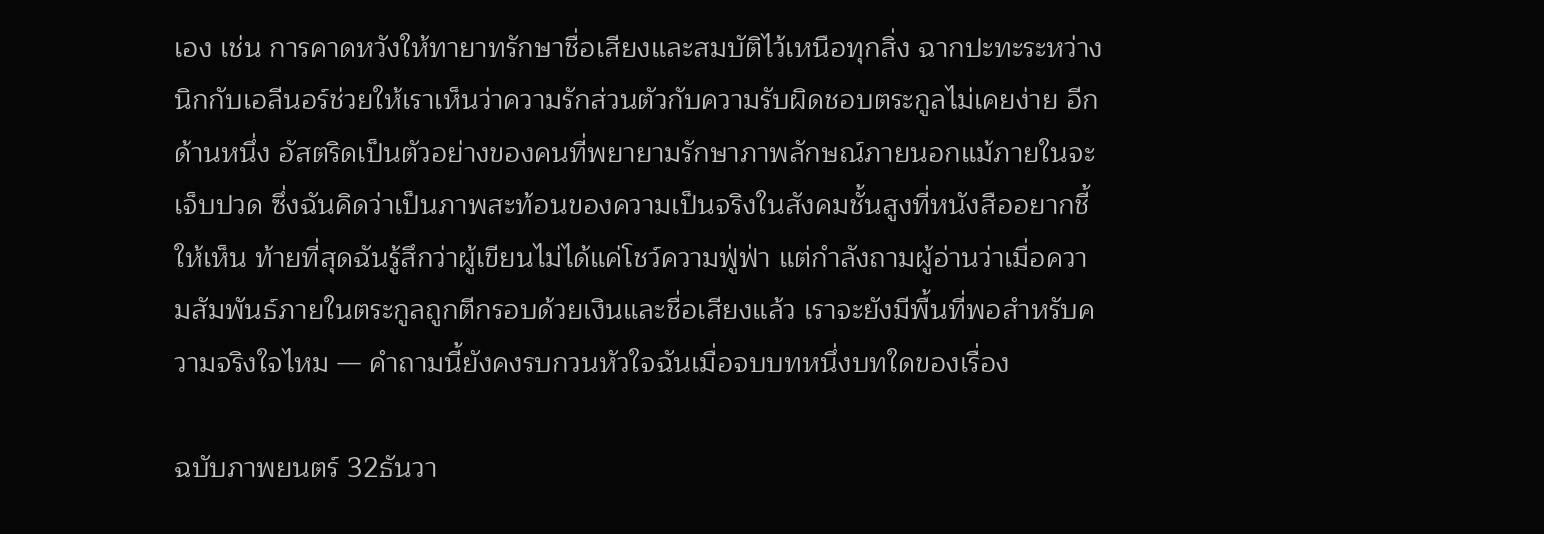เอง เช่น การคาดหวังให้ทายาทรักษาชื่อเสียงและสมบัติไว้เหนือทุกสิ่ง ฉากปะทะระหว่างนิกกับเอลีนอร์ช่วยให้เราเห็นว่าความรักส่วนตัวกับความรับผิดชอบตระกูลไม่เคยง่าย อีกด้านหนึ่ง อัสตริดเป็นตัวอย่างของคนที่พยายามรักษาภาพลักษณ์ภายนอกแม้ภายในจะเจ็บปวด ซึ่งฉันคิดว่าเป็นภาพสะท้อนของความเป็นจริงในสังคมชั้นสูงที่หนังสืออยากชี้ให้เห็น ท้ายที่สุดฉันรู้สึกว่าผู้เขียนไม่ได้แค่โชว์ความฟู่ฟ่า แต่กำลังถามผู้อ่านว่าเมื่อความสัมพันธ์ภายในตระกูลถูกตีกรอบด้วยเงินและชื่อเสียงแล้ว เราจะยังมีพื้นที่พอสำหรับความจริงใจไหม — คำถามนี้ยังคงรบกวนหัวใจฉันเมื่อจบบทหนึ่งบทใดของเรื่อง

ฉบับภาพยนตร์ 32ธันวา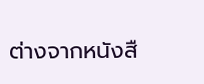ต่างจากหนังสื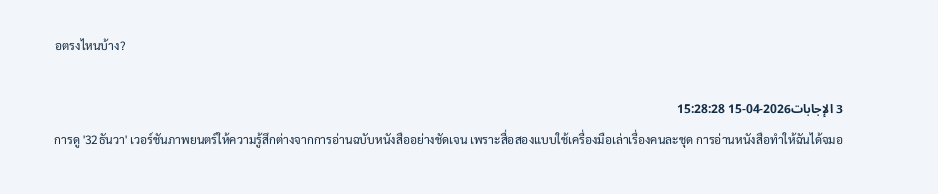อตรงไหนบ้าง?

3 الإجابات2026-04-15 15:28:28
การดู '32ธันวา' เวอร์ชันภาพยนตร์ให้ความรู้สึกต่างจากการอ่านฉบับหนังสืออย่างชัดเจน เพราะสื่อสองแบบใช้เครื่องมือเล่าเรื่องคนละชุด การอ่านหนังสือทำให้ฉันได้จมอ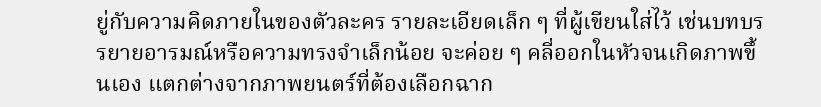ยู่กับความคิดภายในของตัวละคร รายละเอียดเล็ก ๆ ที่ผู้เขียนใส่ไว้ เช่นบทบรรยายอารมณ์หรือความทรงจำเล็กน้อย จะค่อย ๆ คลี่ออกในหัวจนเกิดภาพขึ้นเอง แตกต่างจากภาพยนตร์ที่ต้องเลือกฉาก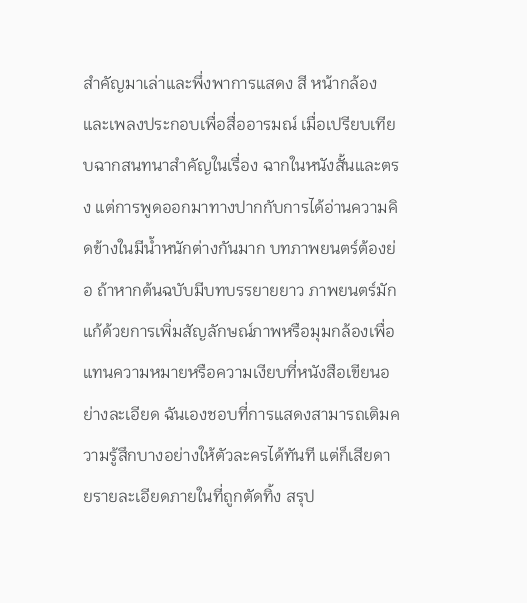สำคัญมาเล่าและพึ่งพาการแสดง สี หน้ากล้อง และเพลงประกอบเพื่อสื่ออารมณ์ เมื่อเปรียบเทียบฉากสนทนาสำคัญในเรื่อง ฉากในหนังสั้นและตรง แต่การพูดออกมาทางปากกับการได้อ่านความคิดข้างในมีน้ำหนักต่างกันมาก บทภาพยนตร์ต้องย่อ ถ้าหากต้นฉบับมีบทบรรยายยาว ภาพยนตร์มักแก้ด้วยการเพิ่มสัญลักษณ์ภาพหรือมุมกล้องเพื่อแทนความหมายหรือความเงียบที่หนังสือเขียนอย่างละเอียด ฉันเองชอบที่การแสดงสามารถเติมความรู้สึกบางอย่างให้ตัวละครได้ทันที แต่ก็เสียดายรายละเอียดภายในที่ถูกตัดทิ้ง สรุป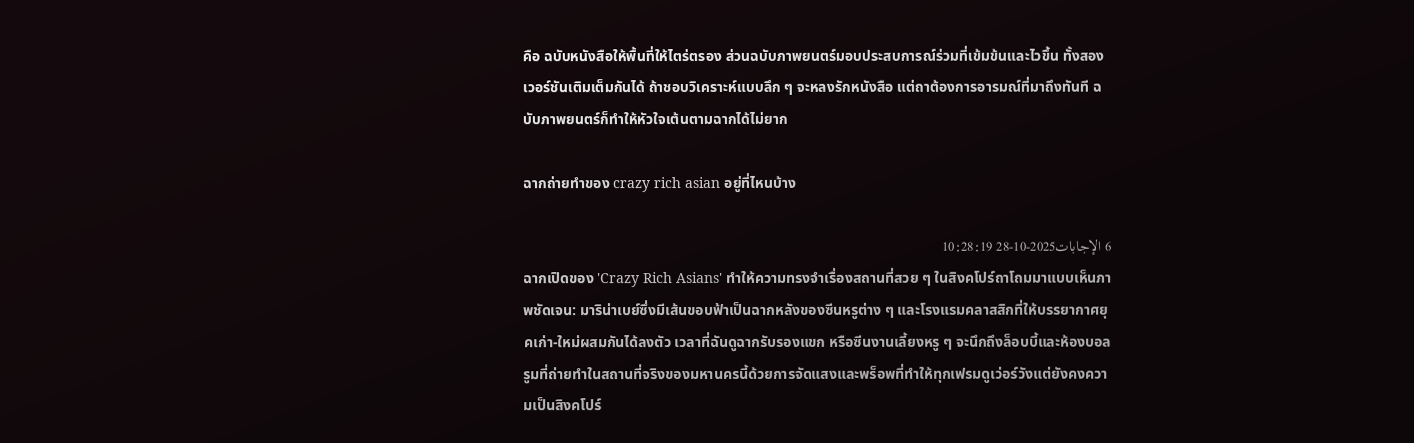คือ ฉบับหนังสือให้พื้นที่ให้ไตร่ตรอง ส่วนฉบับภาพยนตร์มอบประสบการณ์ร่วมที่เข้มข้นและไวขึ้น ทั้งสองเวอร์ชันเติมเต็มกันได้ ถ้าชอบวิเคราะห์แบบลึก ๆ จะหลงรักหนังสือ แต่ถาต้องการอารมณ์ที่มาถึงทันที ฉบับภาพยนตร์ก็ทำให้หัวใจเต้นตามฉากได้ไม่ยาก

ฉากถ่ายทำของ crazy rich asian อยู่ที่ไหนบ้าง

6 الإجابات2025-10-28 10:28:19
ฉากเปิดของ 'Crazy Rich Asians' ทำให้ความทรงจำเรื่องสถานที่สวย ๆ ในสิงคโปร์ถาโถมมาแบบเห็นภาพชัดเจน: มาริน่าเบย์ซึ่งมีเส้นขอบฟ้าเป็นฉากหลังของซีนหรูต่าง ๆ และโรงแรมคลาสสิกที่ให้บรรยากาศยุคเก่า-ใหม่ผสมกันได้ลงตัว เวลาที่ฉันดูฉากรับรองแขก หรือซีนงานเลี้ยงหรู ๆ จะนึกถึงล็อบบี้และห้องบอลรูมที่ถ่ายทำในสถานที่จริงของมหานครนี้ด้วยการจัดแสงและพร็อพที่ทำให้ทุกเฟรมดูเว่อร์วังแต่ยังคงความเป็นสิงคโปร์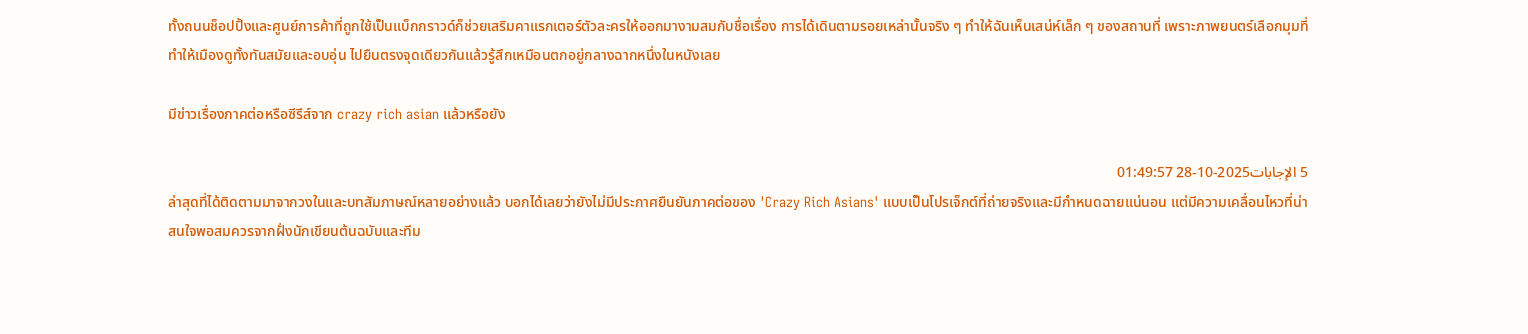ทั้งถนนช็อปปิ้งและศูนย์การค้าที่ถูกใช้เป็นแบ็กกราวด์ก็ช่วยเสริมคาแรกเตอร์ตัวละครให้ออกมางามสมกับชื่อเรื่อง การได้เดินตามรอยเหล่านั้นจริง ๆ ทำให้ฉันเห็นเสน่ห์เล็ก ๆ ของสถานที่ เพราะภาพยนตร์เลือกมุมที่ทำให้เมืองดูทั้งทันสมัยและอบอุ่น ไปยืนตรงจุดเดียวกันแล้วรู้สึกเหมือนตกอยู่กลางฉากหนึ่งในหนังเลย

มีข่าวเรื่องภาคต่อหรือซีรีส์จาก crazy rich asian แล้วหรือยัง

5 الإجابات2025-10-28 01:49:57
ล่าสุดที่ได้ติดตามมาจากวงในและบทสัมภาษณ์หลายอย่างแล้ว บอกได้เลยว่ายังไม่มีประกาศยืนยันภาคต่อของ 'Crazy Rich Asians' แบบเป็นโปรเจ็กต์ที่ถ่ายจริงและมีกำหนดฉายแน่นอน แต่มีความเคลื่อนไหวที่น่าสนใจพอสมควรจากฝั่งนักเขียนต้นฉบับและทีม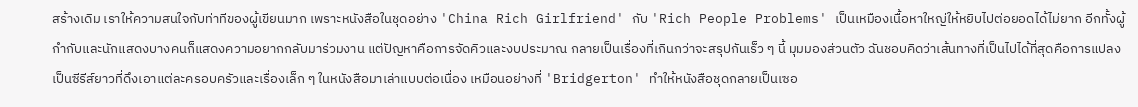สร้างเดิม เราให้ความสนใจกับท่าทีของผู้เขียนมาก เพราะหนังสือในชุดอย่าง 'China Rich Girlfriend' กับ 'Rich People Problems' เป็นเหมืองเนื้อหาใหญ่ให้หยิบไปต่อยอดได้ไม่ยาก อีกทั้งผู้กำกับและนักแสดงบางคนก็แสดงความอยากกลับมาร่วมงาน แต่ปัญหาคือการจัดคิวและงบประมาณ กลายเป็นเรื่องที่เกินกว่าจะสรุปกันเร็ว ๆ นี้ มุมมองส่วนตัว ฉันชอบคิดว่าเส้นทางที่เป็นไปได้ที่สุดคือการแปลงเป็นซีรีส์ยาวที่ดึงเอาแต่ละครอบครัวและเรื่องเล็ก ๆ ในหนังสือมาเล่าแบบต่อเนื่อง เหมือนอย่างที่ 'Bridgerton' ทำให้หนังสือชุดกลายเป็นเซอ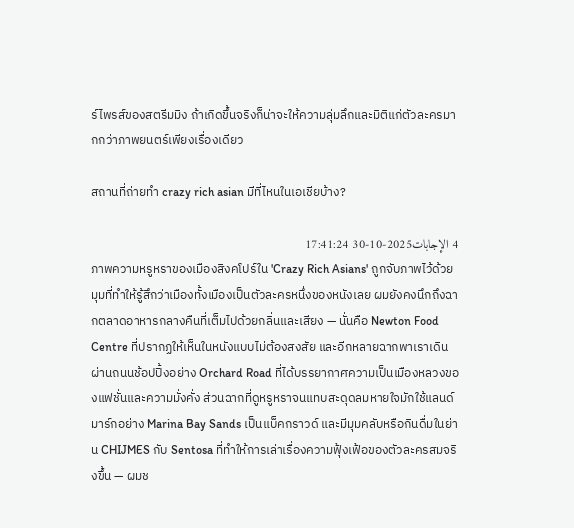ร์ไพรส์ของสตรีมมิง ถ้าเกิดขึ้นจริงก็น่าจะให้ความลุ่มลึกและมิติแก่ตัวละครมากกว่าภาพยนตร์เพียงเรื่องเดียว

สถานที่ถ่ายทำ crazy rich asian มีที่ไหนในเอเชียบ้าง?

4 الإجابات2025-10-30 17:41:24
ภาพความหรูหราของเมืองสิงคโปร์ใน 'Crazy Rich Asians' ถูกจับภาพไว้ด้วยมุมที่ทำให้รู้สึกว่าเมืองทั้งเมืองเป็นตัวละครหนึ่งของหนังเลย ผมยังคงนึกถึงฉากตลาดอาหารกลางคืนที่เต็มไปด้วยกลิ่นและเสียง — นั่นคือ Newton Food Centre ที่ปรากฏให้เห็นในหนังแบบไม่ต้องสงสัย และอีกหลายฉากพาเราเดินผ่านถนนช้อปปิ้งอย่าง Orchard Road ที่ได้บรรยากาศความเป็นเมืองหลวงของแฟชั่นและความมั่งคั่ง ส่วนฉากที่ดูหรูหราจนแทบสะดุดลมหายใจมักใช้แลนด์มาร์กอย่าง Marina Bay Sands เป็นแบ็คกราวด์ และมีมุมคลับหรือกินดื่มในย่าน CHIJMES กับ Sentosa ที่ทำให้การเล่าเรื่องความฟุ้งเฟ้อของตัวละครสมจริงขึ้น — ผมช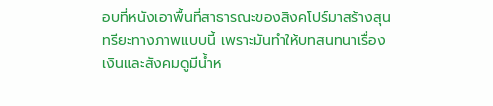อบที่หนังเอาพื้นที่สาธารณะของสิงคโปร์มาสร้างสุนทรียะทางภาพแบบนี้ เพราะมันทำให้บทสนทนาเรื่องเงินและสังคมดูมีน้ำห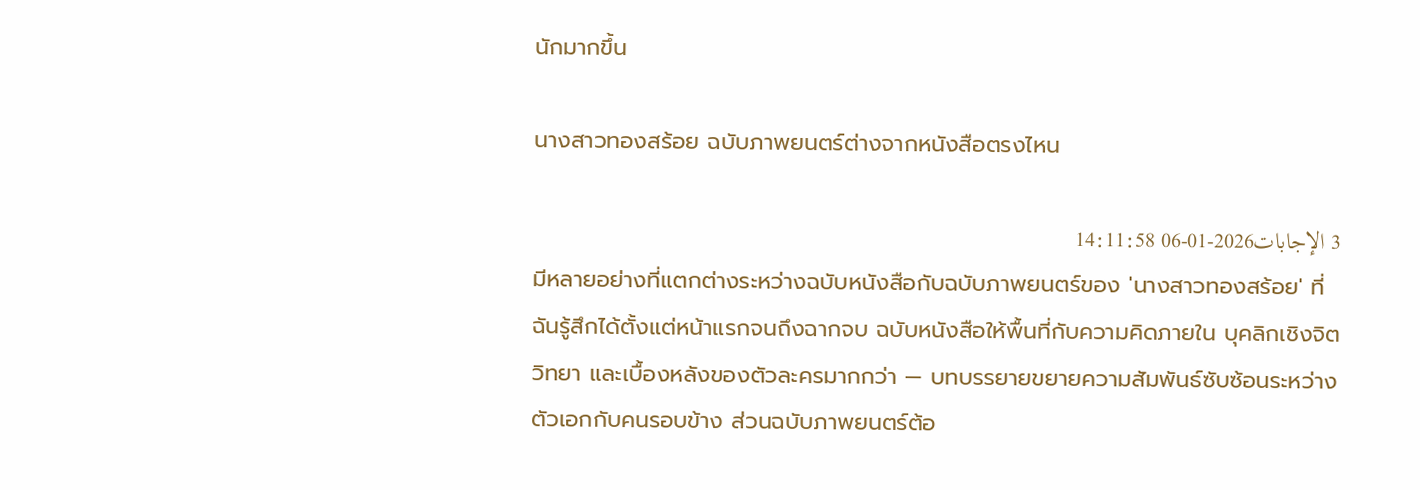นักมากขึ้น

นางสาวทองสร้อย ฉบับภาพยนตร์ต่างจากหนังสือตรงไหน

3 الإجابات2026-01-06 14:11:58
มีหลายอย่างที่แตกต่างระหว่างฉบับหนังสือกับฉบับภาพยนตร์ของ 'นางสาวทองสร้อย' ที่ฉันรู้สึกได้ตั้งแต่หน้าแรกจนถึงฉากจบ ฉบับหนังสือให้พื้นที่กับความคิดภายใน บุคลิกเชิงจิตวิทยา และเบื้องหลังของตัวละครมากกว่า — บทบรรยายขยายความสัมพันธ์ซับซ้อนระหว่างตัวเอกกับคนรอบข้าง ส่วนฉบับภาพยนตร์ต้อ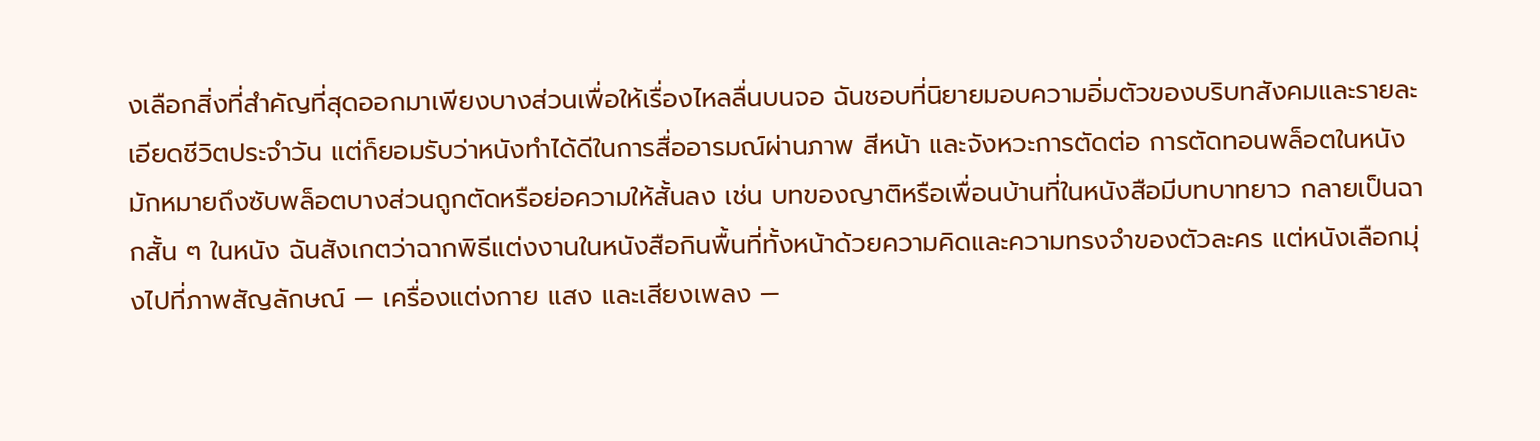งเลือกสิ่งที่สำคัญที่สุดออกมาเพียงบางส่วนเพื่อให้เรื่องไหลลื่นบนจอ ฉันชอบที่นิยายมอบความอิ่มตัวของบริบทสังคมและรายละเอียดชีวิตประจำวัน แต่ก็ยอมรับว่าหนังทำได้ดีในการสื่ออารมณ์ผ่านภาพ สีหน้า และจังหวะการตัดต่อ การตัดทอนพล็อตในหนังมักหมายถึงซับพล็อตบางส่วนถูกตัดหรือย่อความให้สั้นลง เช่น บทของญาติหรือเพื่อนบ้านที่ในหนังสือมีบทบาทยาว กลายเป็นฉากสั้น ๆ ในหนัง ฉันสังเกตว่าฉากพิธีแต่งงานในหนังสือกินพื้นที่ทั้งหน้าด้วยความคิดและความทรงจำของตัวละคร แต่หนังเลือกมุ่งไปที่ภาพสัญลักษณ์ — เครื่องแต่งกาย แสง และเสียงเพลง —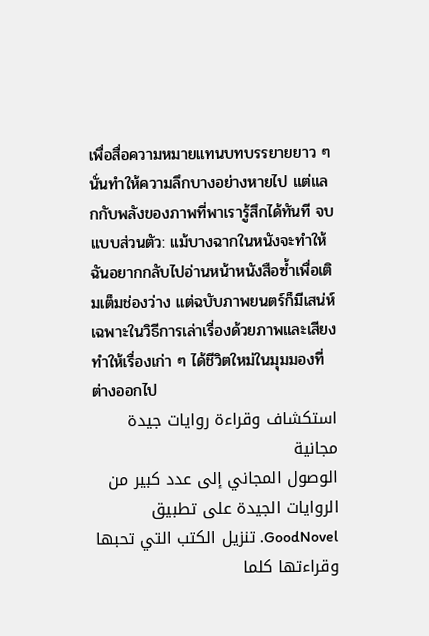เพื่อสื่อความหมายแทนบทบรรยายยาว ๆ นั่นทำให้ความลึกบางอย่างหายไป แต่แลกกับพลังของภาพที่พาเรารู้สึกได้ทันที จบแบบส่วนตัว: แม้บางฉากในหนังจะทำให้ฉันอยากกลับไปอ่านหน้าหนังสือซ้ำเพื่อเติมเต็มช่องว่าง แต่ฉบับภาพยนตร์ก็มีเสน่ห์เฉพาะในวิธีการเล่าเรื่องด้วยภาพและเสียง ทำให้เรื่องเก่า ๆ ได้ชีวิตใหม่ในมุมมองที่ต่างออกไป
استكشاف وقراءة روايات جيدة مجانية
الوصول المجاني إلى عدد كبير من الروايات الجيدة على تطبيق GoodNovel. تنزيل الكتب التي تحبها وقراءتها كلما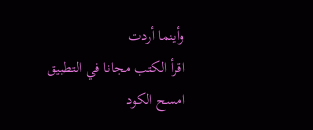وأينما أردت
اقرأ الكتب مجانا في التطبيق
امسح الكود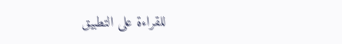للقراءة على التطبيق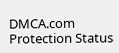DMCA.com Protection Status